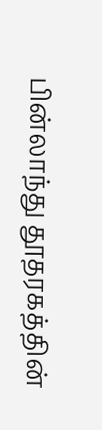பின்லாந்து தூதரகத்தின்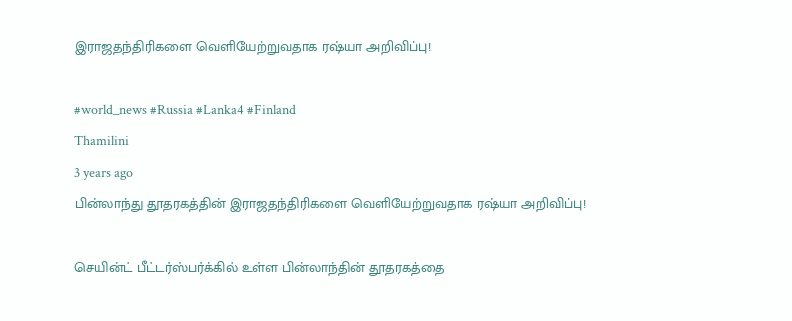இராஜதந்திரிகளை வெளியேற்றுவதாக ரஷ்யா அறிவிப்பு!

#world_news #Russia #Lanka4 #Finland
Thamilini
3 years ago
பின்லாந்து தூதரகத்தின் இராஜதந்திரிகளை வெளியேற்றுவதாக ரஷ்யா அறிவிப்பு!

செயின்ட் பீட்டர்ஸ்பர்க்கில் உள்ள பின்லாந்தின் தூதரகத்தை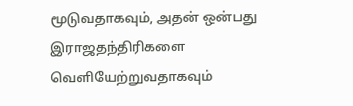மூடுவதாகவும், அதன் ஒன்பது இராஜதந்திரிகளை வெளியேற்றுவதாகவும்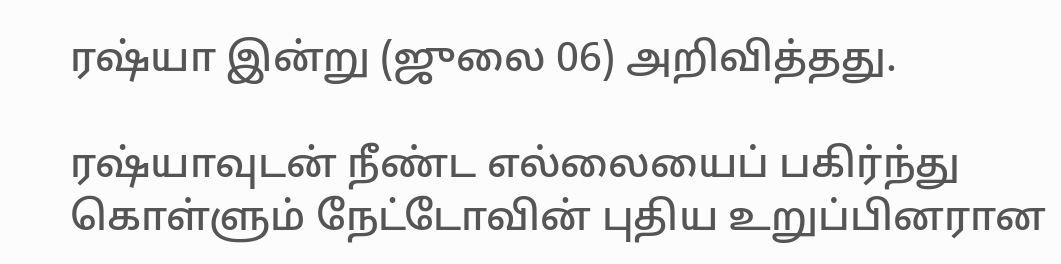ரஷ்யா இன்று (ஜுலை 06) அறிவித்தது.

ரஷ்யாவுடன் நீண்ட எல்லையைப் பகிர்ந்து கொள்ளும் நேட்டோவின் புதிய உறுப்பினரான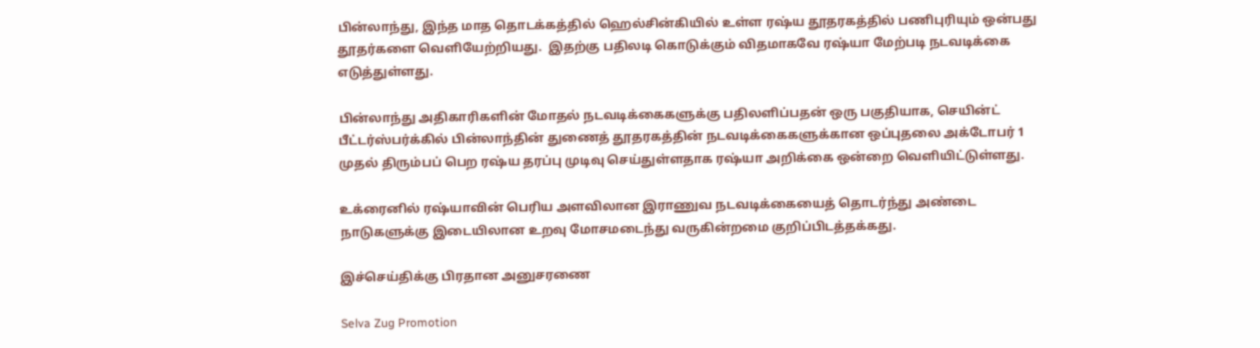பின்லாந்து, இந்த மாத தொடக்கத்தில் ஹெல்சின்கியில் உள்ள ரஷ்ய தூதரகத்தில் பணிபுரியும் ஒன்பது தூதர்களை வெளியேற்றியது.  இதற்கு பதிலடி கொடுக்கும் விதமாகவே ரஷ்யா மேற்படி நடவடிக்கை எடுத்துள்ளது.

பின்லாந்து அதிகாரிகளின் மோதல் நடவடிக்கைகளுக்கு பதிலளிப்பதன் ஒரு பகுதியாக, செயின்ட் பீட்டர்ஸ்பர்க்கில் பின்லாந்தின் துணைத் தூதரகத்தின் நடவடிக்கைகளுக்கான ஒப்புதலை அக்டோபர் 1 முதல் திரும்பப் பெற ரஷ்ய தரப்பு முடிவு செய்துள்ளதாக ரஷ்யா அறிக்கை ஒன்றை வெளியிட்டுள்ளது.

உக்ரைனில் ரஷ்யாவின் பெரிய அளவிலான இராணுவ நடவடிக்கையைத் தொடர்ந்து அண்டை நாடுகளுக்கு இடையிலான உறவு மோசமடைந்து வருகின்றமை குறிப்பிடத்தக்கது.

இச்செய்திக்கு பிரதான அனுசரணை

Selva Zug Promotion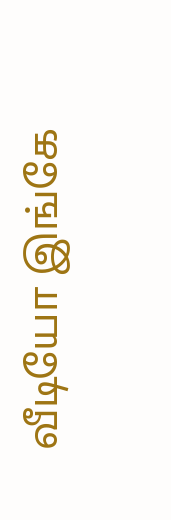வீடியோ இங்கே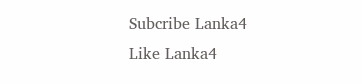Subcribe Lanka4
Like Lanka4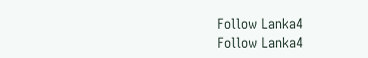Follow Lanka4
Follow Lanka4